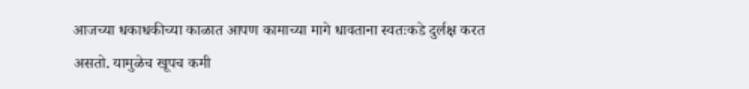आजच्या धकाधकीच्या काळात आपण कामाच्या मागे धावताना स्वतःकडे दुर्लक्ष करत असतो. यामुळेच खूपच कमी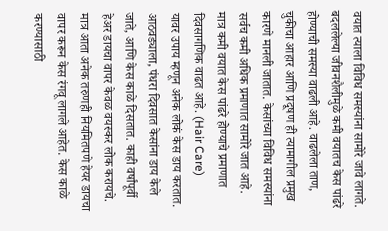वयात त्याला विविध समस्यांना सामोरे जावे लागते. बदललेल्या जीवनशैलीमुळे कमी वयातच केस पांढरे होण्याची समस्या वाढली आहे. वाढलेला ताण, चुकीचा आहार आणि प्रदूषण ही त्यामागील प्रमुख कारणे मानली जातात. केसांच्या विविध समस्यांना सर्वच कमी अधिक प्रमाणात सामोरे जात आहे. मात्र कमी वयात केस पांढरे होण्याचे प्रमाणात दिवसागणिक वाढत आहे. (Hair Care)
यावर उपाय म्हणून अनेक लोकं केस डाय करतात. आठवड्याला, पंधरा दिवसात केसांना डाय केले जाते, आणि केस काळे दिसतात. काही वर्षांपूर्वी हेअर डायचा वापर केवळ वयस्कर लोक करायचे. मात्र आता अनेक तरुणही नियमितपणे हेयर डायचा वापर करून केस रंगवू लागले आहेत. केस काळे करण्यासाठी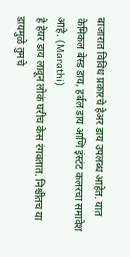बाजारात विविध प्रकारचे हेअर डाय उपलब्ध आहेत. यात केमिकल बेस्ड डाय, हर्बल डाय आणि इंस्टंट कलरचा समावेश आहे. (Marathi)
हे हेयर डाय लावून लोकं घरीच केस रंगवतात. निश्चीतच या डायमुळे तुमचे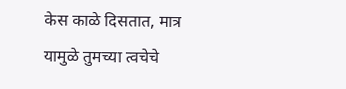केस काळे दिसतात, मात्र यामुळे तुमच्या त्वचेचे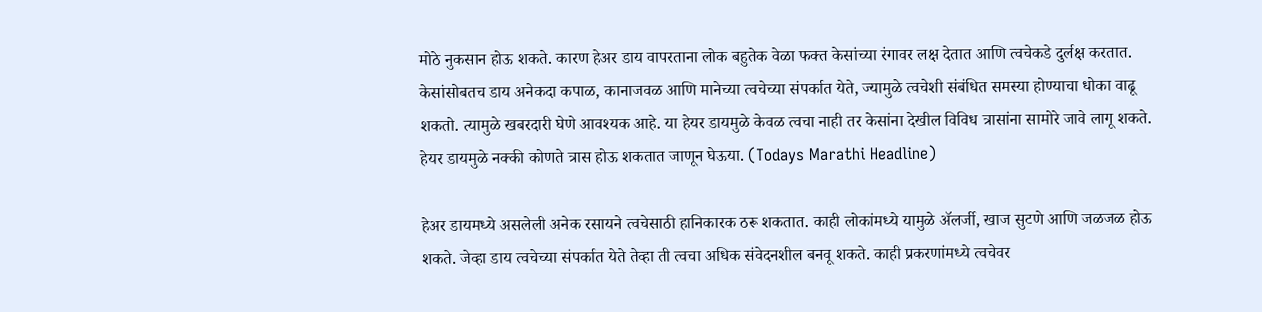मोठे नुकसान होऊ शकते. कारण हेअर डाय वापरताना लोक बहुतेक वेळा फक्त केसांच्या रंगावर लक्ष देतात आणि त्वचेकडे दुर्लक्ष करतात. केसांसोबतच डाय अनेकदा कपाळ, कानाजवळ आणि मानेच्या त्वचेच्या संपर्कात येते, ज्यामुळे त्वचेशी संबंधित समस्या होण्याचा धोका वाढू शकतो. त्यामुळे खबरदारी घेणे आवश्यक आहे. या हेयर डायमुळे केवळ त्वचा नाही तर केसांना देखील विविध त्रासांना सामोरे जावे लागू शकते. हेयर डायमुळे नक्की कोणते त्रास होऊ शकतात जाणून घेऊया. (Todays Marathi Headline)

हेअर डायमध्ये असलेली अनेक रसायने त्वचेसाठी हानिकारक ठरू शकतात. काही लोकांमध्ये यामुळे ॲलर्जी, खाज सुटणे आणि जळजळ होऊ शकते. जेव्हा डाय त्वचेच्या संपर्कात येते तेव्हा ती त्वचा अधिक संवेदनशील बनवू शकते. काही प्रकरणांमध्ये त्वचेवर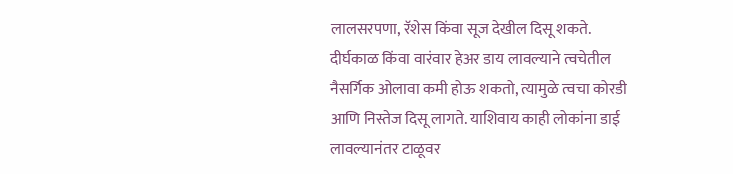लालसरपणा, रॅशेस किंवा सूज देखील दिसू शकते. दीर्घकाळ किंवा वारंवार हेअर डाय लावल्याने त्वचेतील नैसर्गिक ओलावा कमी होऊ शकतो, त्यामुळे त्वचा कोरडी आणि निस्तेज दिसू लागते. याशिवाय काही लोकांना डाई लावल्यानंतर टाळूवर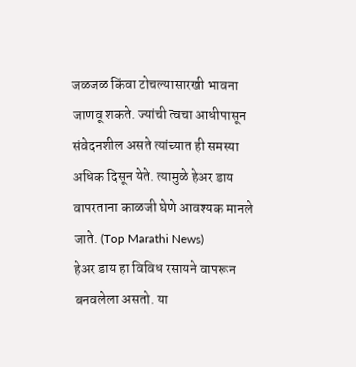जळजळ किंवा टोचल्यासारखी भावना जाणवू शकते. ज्यांची त्वचा आधीपासून संवेदनशील असते त्यांच्यात ही समस्या अधिक दिसून येते. त्यामुळे हेअर डाय वापरताना काळजी घेणे आवश्यक मानले जाते. (Top Marathi News)
हेअर डाय हा विविध रसायने वापरून बनवलेला असतो. या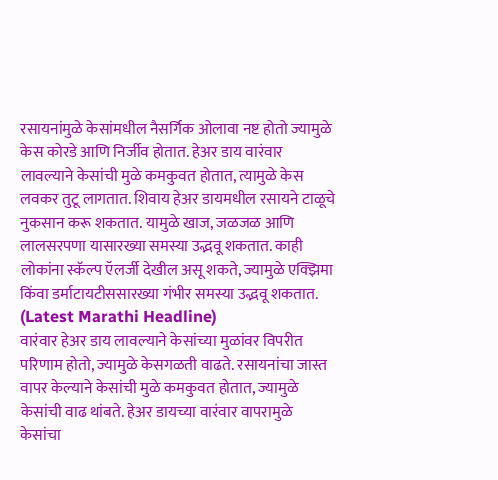रसायनांमुळे केसांमधील नैसर्गिक ओलावा नष्ट होतो ज्यामुळे केस कोरडे आणि निर्जीव होतात. हेअर डाय वारंवार लावल्याने केसांची मुळे कमकुवत होतात, त्यामुळे केस लवकर तुटू लागतात. शिवाय हेअर डायमधील रसायने टाळूचे नुकसान करू शकतात. यामुळे खाज, जळजळ आणि लालसरपणा यासारख्या समस्या उद्भवू शकतात. काही लोकांना स्कॅल्प ऍलर्जी देखील असू शकते, ज्यामुळे एक्झिमा किंवा डर्माटायटीससारख्या गंभीर समस्या उद्भवू शकतात. (Latest Marathi Headline)
वारंवार हेअर डाय लावल्याने केसांच्या मुळांवर विपरीत परिणाम होतो, ज्यामुळे केसगळती वाढते. रसायनांचा जास्त वापर केल्याने केसांची मुळे कमकुवत होतात, ज्यामुळे केसांची वाढ थांबते. हेअर डायच्या वारंवार वापरामुळे केसांचा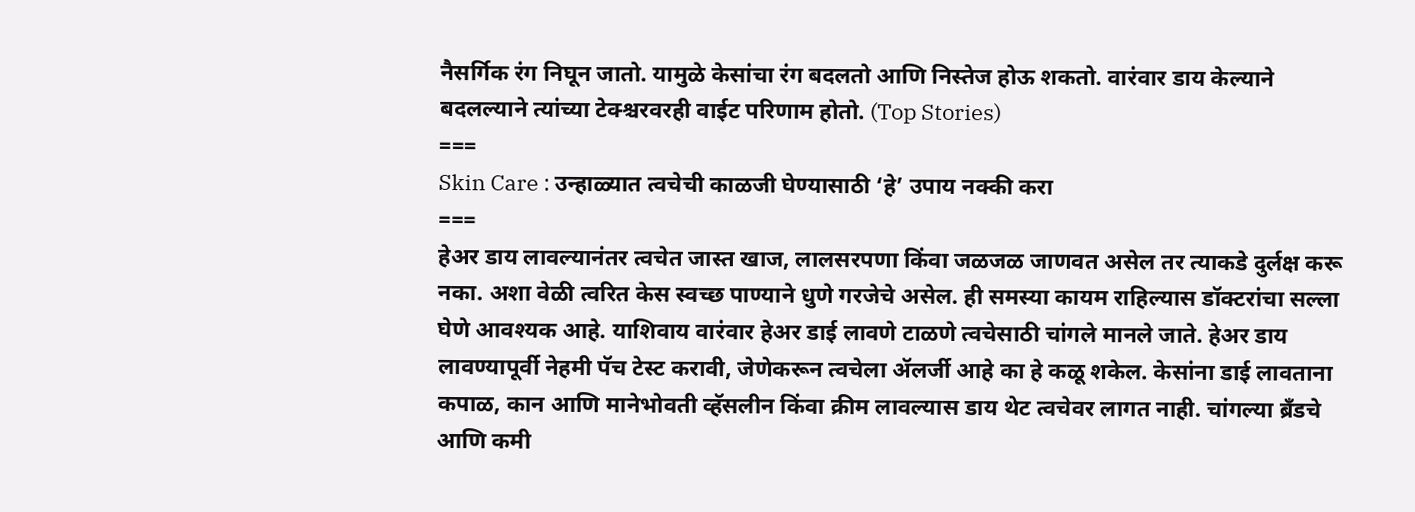नैसर्गिक रंग निघून जातो. यामुळे केसांचा रंग बदलतो आणि निस्तेज होऊ शकतो. वारंवार डाय केल्याने बदलल्याने त्यांच्या टेक्श्चरवरही वाईट परिणाम होतो. (Top Stories)
===
Skin Care : उन्हाळ्यात त्वचेची काळजी घेण्यासाठी ‘हे’ उपाय नक्की करा
===
हेअर डाय लावल्यानंतर त्वचेत जास्त खाज, लालसरपणा किंवा जळजळ जाणवत असेल तर त्याकडे दुर्लक्ष करू नका. अशा वेळी त्वरित केस स्वच्छ पाण्याने धुणे गरजेचे असेल. ही समस्या कायम राहिल्यास डॉक्टरांचा सल्ला घेणे आवश्यक आहे. याशिवाय वारंवार हेअर डाई लावणे टाळणे त्वचेसाठी चांगले मानले जाते. हेअर डाय लावण्यापूर्वी नेहमी पॅच टेस्ट करावी, जेणेकरून त्वचेला ॲलर्जी आहे का हे कळू शकेल. केसांना डाई लावताना कपाळ, कान आणि मानेभोवती व्हॅसलीन किंवा क्रीम लावल्यास डाय थेट त्वचेवर लागत नाही. चांगल्या ब्रँडचे आणि कमी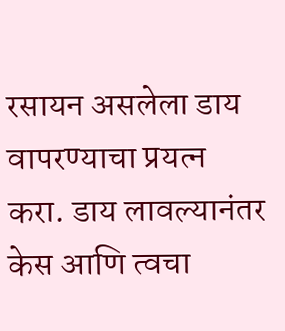रसायन असलेला डाय वापरण्याचा प्रयत्न करा. डाय लावल्यानंतर केस आणि त्वचा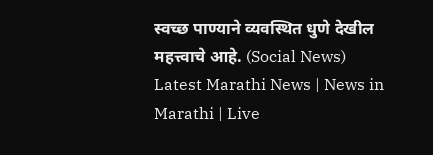स्वच्छ पाण्याने व्यवस्थित धुणे देखील महत्त्वाचे आहे. (Social News)
Latest Marathi News | News in Marathi | Live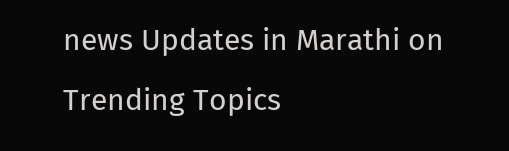news Updates in Marathi on Trending Topics